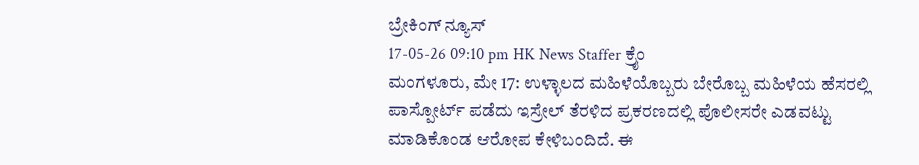ಬ್ರೇಕಿಂಗ್ ನ್ಯೂಸ್
17-05-26 09:10 pm HK News Staffer ಕ್ರೈಂ
ಮಂಗಳೂರು, ಮೇ 17: ಉಳ್ಳಾಲದ ಮಹಿಳೆಯೊಬ್ಬರು ಬೇರೊಬ್ಬ ಮಹಿಳೆಯ ಹೆಸರಲ್ಲಿ ಪಾಸ್ಪೋರ್ಟ್ ಪಡೆದು ಇಸ್ರೇಲ್ ತೆರಳಿದ ಪ್ರಕರಣದಲ್ಲಿ ಪೊಲೀಸರೇ ಎಡವಟ್ಟು ಮಾಡಿಕೊಂಡ ಆರೋಪ ಕೇಳಿಬಂದಿದೆ. ಈ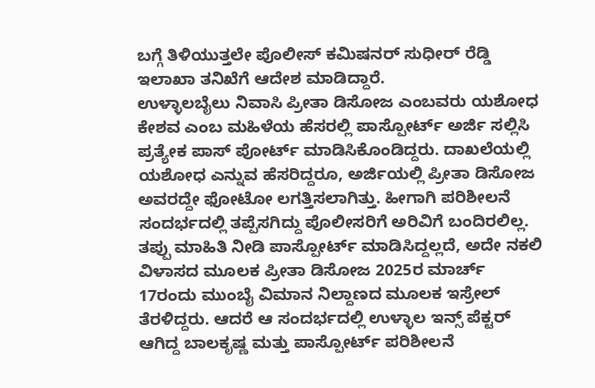ಬಗ್ಗೆ ತಿಳಿಯುತ್ತಲೇ ಪೊಲೀಸ್ ಕಮಿಷನರ್ ಸುಧೀರ್ ರೆಡ್ಡಿ ಇಲಾಖಾ ತನಿಖೆಗೆ ಆದೇಶ ಮಾಡಿದ್ದಾರೆ.
ಉಳ್ಳಾಲಬೈಲು ನಿವಾಸಿ ಪ್ರೀತಾ ಡಿಸೋಜ ಎಂಬವರು ಯಶೋಧ ಕೇಶವ ಎಂಬ ಮಹಿಳೆಯ ಹೆಸರಲ್ಲಿ ಪಾಸ್ಪೋರ್ಟ್ ಅರ್ಜಿ ಸಲ್ಲಿಸಿ ಪ್ರತ್ಯೇಕ ಪಾಸ್ ಪೋರ್ಟ್ ಮಾಡಿಸಿಕೊಂಡಿದ್ದರು. ದಾಖಲೆಯಲ್ಲಿ ಯಶೋಧ ಎನ್ನುವ ಹೆಸರಿದ್ದರೂ, ಅರ್ಜಿಯಲ್ಲಿ ಪ್ರೀತಾ ಡಿಸೋಜ ಅವರದ್ದೇ ಫೋಟೋ ಲಗತ್ತಿಸಲಾಗಿತ್ತು. ಹೀಗಾಗಿ ಪರಿಶೀಲನೆ ಸಂದರ್ಭದಲ್ಲಿ ತಪ್ಪೆಸಗಿದ್ದು ಪೊಲೀಸರಿಗೆ ಅರಿವಿಗೆ ಬಂದಿರಲಿಲ್ಲ.
ತಪ್ಪು ಮಾಹಿತಿ ನೀಡಿ ಪಾಸ್ಪೋರ್ಟ್ ಮಾಡಿಸಿದ್ದಲ್ಲದೆ, ಅದೇ ನಕಲಿ ವಿಳಾಸದ ಮೂಲಕ ಪ್ರೀತಾ ಡಿಸೋಜ 2025ರ ಮಾರ್ಚ್ 17ರಂದು ಮುಂಬೈ ವಿಮಾನ ನಿಲ್ದಾಣದ ಮೂಲಕ ಇಸ್ರೇಲ್ ತೆರಳಿದ್ದರು. ಆದರೆ ಆ ಸಂದರ್ಭದಲ್ಲಿ ಉಳ್ಳಾಲ ಇನ್ಸ್ ಪೆಕ್ಟರ್ ಆಗಿದ್ದ ಬಾಲಕೃಷ್ಣ ಮತ್ತು ಪಾಸ್ಪೋರ್ಟ್ ಪರಿಶೀಲನೆ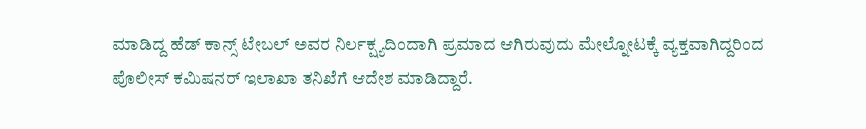ಮಾಡಿದ್ದ ಹೆಡ್ ಕಾನ್ಸ್ ಟೇಬಲ್ ಅವರ ನಿರ್ಲಕ್ಷ್ಯದಿಂದಾಗಿ ಪ್ರಮಾದ ಆಗಿರುವುದು ಮೇಲ್ನೋಟಕ್ಕೆ ವ್ಯಕ್ತವಾಗಿದ್ದರಿಂದ ಪೊಲೀಸ್ ಕಮಿಷನರ್ ಇಲಾಖಾ ತನಿಖೆಗೆ ಆದೇಶ ಮಾಡಿದ್ದಾರೆ.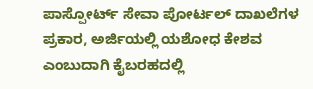ಪಾಸ್ಪೋರ್ಟ್ ಸೇವಾ ಪೋರ್ಟಲ್ ದಾಖಲೆಗಳ ಪ್ರಕಾರ, ಅರ್ಜಿಯಲ್ಲಿ ಯಶೋಧ ಕೇಶವ ಎಂಬುದಾಗಿ ಕೈಬರಹದಲ್ಲಿ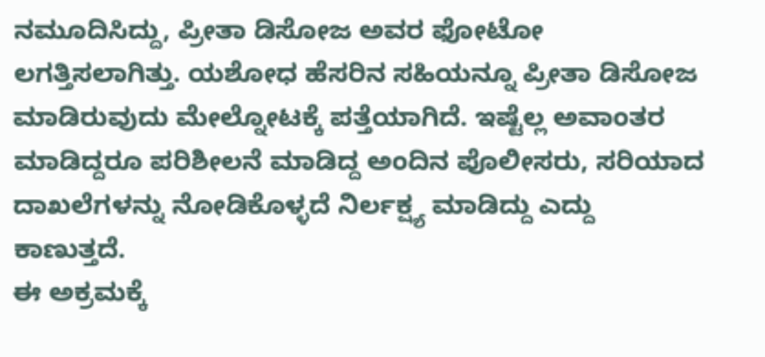ನಮೂದಿಸಿದ್ದು, ಪ್ರೀತಾ ಡಿಸೋಜ ಅವರ ಫೋಟೋ ಲಗತ್ತಿಸಲಾಗಿತ್ತು. ಯಶೋಧ ಹೆಸರಿನ ಸಹಿಯನ್ನೂ ಪ್ರೀತಾ ಡಿಸೋಜ ಮಾಡಿರುವುದು ಮೇಲ್ನೋಟಕ್ಕೆ ಪತ್ತೆಯಾಗಿದೆ. ಇಷ್ಟೆಲ್ಲ ಅವಾಂತರ ಮಾಡಿದ್ದರೂ ಪರಿಶೀಲನೆ ಮಾಡಿದ್ದ ಅಂದಿನ ಪೊಲೀಸರು, ಸರಿಯಾದ ದಾಖಲೆಗಳನ್ನು ನೋಡಿಕೊಳ್ಳದೆ ನಿರ್ಲಕ್ಷ್ಯ ಮಾಡಿದ್ದು ಎದ್ದು ಕಾಣುತ್ತದೆ.
ಈ ಅಕ್ರಮಕ್ಕೆ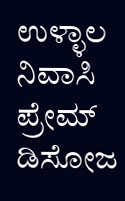ಉಳ್ಳಾಲ ನಿವಾಸಿ ಪ್ರೇಮ್ ಡಿಸೋಜ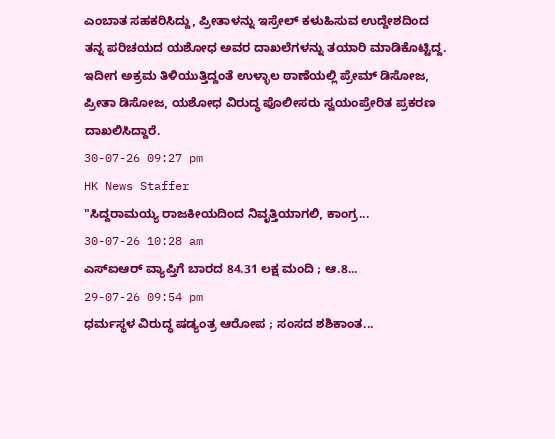ಎಂಬಾತ ಸಹಕರಿಸಿದ್ದು, ಪ್ರೀತಾಳನ್ನು ಇಸ್ರೇಲ್ ಕಳುಹಿಸುವ ಉದ್ದೇಶದಿಂದ ತನ್ನ ಪರಿಚಯದ ಯಶೋಧ ಅವರ ದಾಖಲೆಗಳನ್ನು ತಯಾರಿ ಮಾಡಿಕೊಟ್ಟಿದ್ದ. ಇದೀಗ ಅಕ್ರಮ ತಿಳಿಯುತ್ತಿದ್ದಂತೆ ಉಳ್ಳಾಲ ಠಾಣೆಯಲ್ಲಿ ಪ್ರೇಮ್ ಡಿಸೋಜ, ಪ್ರೀತಾ ಡಿಸೋಜ, ಯಶೋಧ ವಿರುದ್ಧ ಪೊಲೀಸರು ಸ್ವಯಂಪ್ರೇರಿತ ಪ್ರಕರಣ ದಾಖಲಿಸಿದ್ದಾರೆ.
30-07-26 09:27 pm
HK News Staffer
"ಸಿದ್ದರಾಮಯ್ಯ ರಾಜಕೀಯದಿಂದ ನಿವೃತ್ತಿಯಾಗಲಿ, ಕಾಂಗ್ರ...
30-07-26 10:28 am
ಎಸ್ಐಆರ್ ವ್ಯಾಪ್ತಿಗೆ ಬಾರದ 84.31 ಲಕ್ಷ ಮಂದಿ ; ಆ.8...
29-07-26 09:54 pm
ಧರ್ಮಸ್ಥಳ ವಿರುದ್ಧ ಷಡ್ಯಂತ್ರ ಆರೋಪ ; ಸಂಸದ ಶಶಿಕಾಂತ...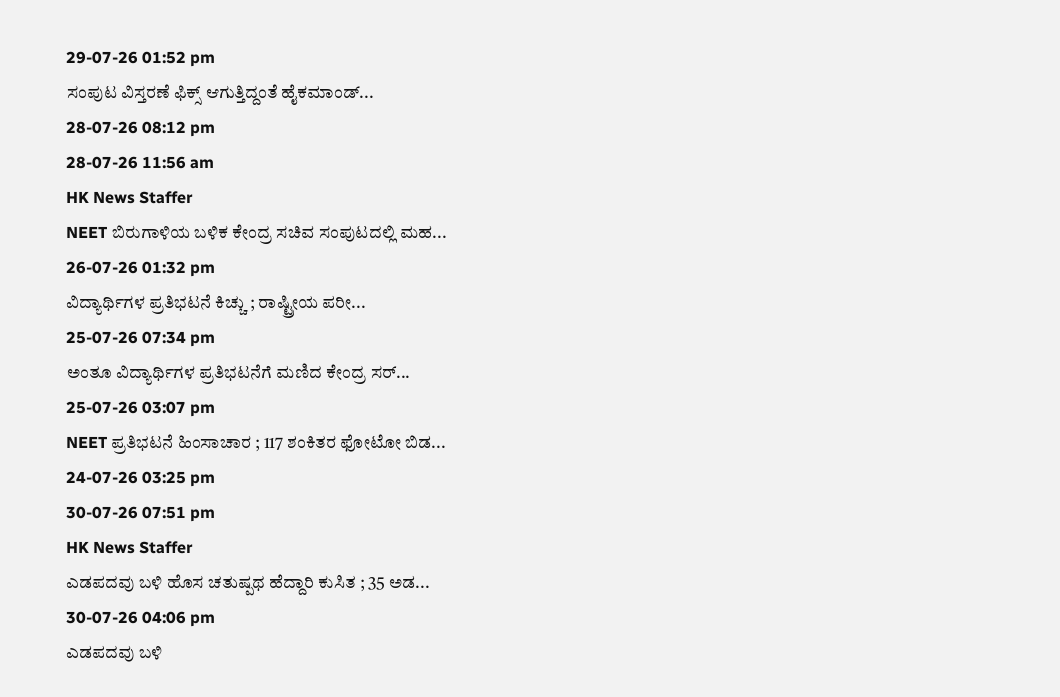29-07-26 01:52 pm
ಸಂಪುಟ ವಿಸ್ತರಣೆ ಫಿಕ್ಸ್ ಆಗುತ್ತಿದ್ದಂತೆ ಹೈಕಮಾಂಡ್...
28-07-26 08:12 pm
28-07-26 11:56 am
HK News Staffer
NEET ಬಿರುಗಾಳಿಯ ಬಳಿಕ ಕೇಂದ್ರ ಸಚಿವ ಸಂಪುಟದಲ್ಲಿ ಮಹ...
26-07-26 01:32 pm
ವಿದ್ಯಾರ್ಥಿಗಳ ಪ್ರತಿಭಟನೆ ಕಿಚ್ಚು ; ರಾಷ್ಟ್ರೀಯ ಪರೀ...
25-07-26 07:34 pm
ಅಂತೂ ವಿದ್ಯಾರ್ಥಿಗಳ ಪ್ರತಿಭಟನೆಗೆ ಮಣಿದ ಕೇಂದ್ರ ಸರ್...
25-07-26 03:07 pm
NEET ಪ್ರತಿಭಟನೆ ಹಿಂಸಾಚಾರ ; 117 ಶಂಕಿತರ ಫೋಟೋ ಬಿಡ...
24-07-26 03:25 pm
30-07-26 07:51 pm
HK News Staffer
ಎಡಪದವು ಬಳಿ ಹೊಸ ಚತುಷ್ಪಥ ಹೆದ್ದಾರಿ ಕುಸಿತ ; 35 ಅಡ...
30-07-26 04:06 pm
ಎಡಪದವು ಬಳಿ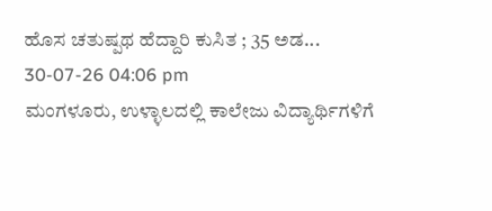ಹೊಸ ಚತುಷ್ಪಥ ಹೆದ್ದಾರಿ ಕುಸಿತ ; 35 ಅಡ...
30-07-26 04:06 pm
ಮಂಗಳೂರು, ಉಳ್ಳಾಲದಲ್ಲಿ ಕಾಲೇಜು ವಿದ್ಯಾರ್ಥಿಗಳಿಗೆ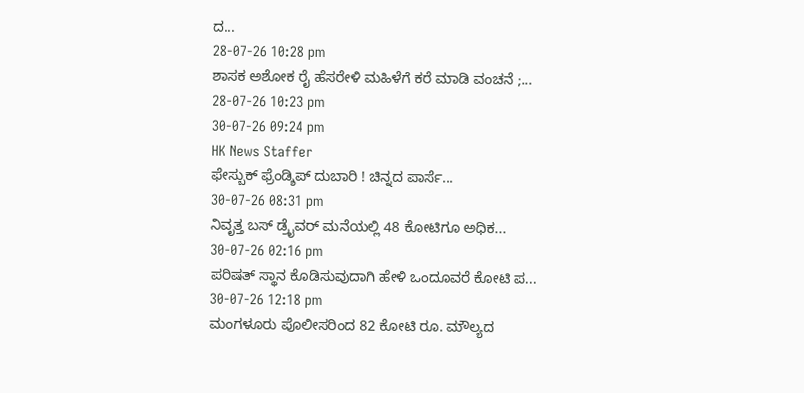ದ...
28-07-26 10:28 pm
ಶಾಸಕ ಅಶೋಕ ರೈ ಹೆಸರೇಳಿ ಮಹಿಳೆಗೆ ಕರೆ ಮಾಡಿ ವಂಚನೆ ;...
28-07-26 10:23 pm
30-07-26 09:24 pm
HK News Staffer
ಫೇಸ್ಬುಕ್ ಫ್ರೆಂಡ್ಶಿಪ್ ದುಬಾರಿ ! ಚಿನ್ನದ ಪಾರ್ಸೆ...
30-07-26 08:31 pm
ನಿವೃತ್ತ ಬಸ್ ಡ್ರೈವರ್ ಮನೆಯಲ್ಲಿ 48 ಕೋಟಿಗೂ ಅಧಿಕ...
30-07-26 02:16 pm
ಪರಿಷತ್ ಸ್ಥಾನ ಕೊಡಿಸುವುದಾಗಿ ಹೇಳಿ ಒಂದೂವರೆ ಕೋಟಿ ಪ...
30-07-26 12:18 pm
ಮಂಗಳೂರು ಪೊಲೀಸರಿಂದ 82 ಕೋಟಿ ರೂ. ಮೌಲ್ಯದ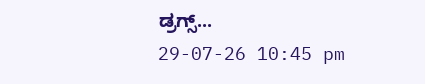ಡ್ರಗ್ಸ್...
29-07-26 10:45 pm